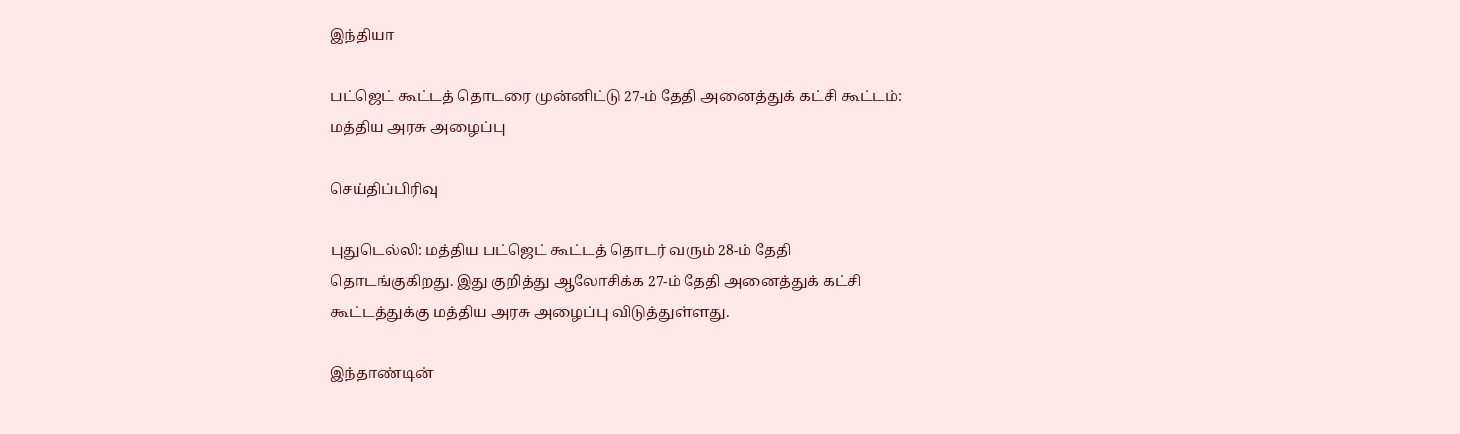இந்தியா

பட்ஜெட் கூட்டத் தொடரை முன்னிட்டு 27-ம் தேதி அனைத்துக் கட்சி கூட்டம்: மத்திய அரசு அழைப்பு

செய்திப்பிரிவு

புதுடெல்லி: மத்திய பட்ஜெட் கூட்டத் தொடர் வரும் 28-ம் தேதி தொடங்குகிறது. இது குறித்து ஆலோசிக்க 27-ம் தேதி அனைத்துக் கட்சி கூட்டத்துக்கு மத்திய அரசு அழைப்பு விடுத்துள்ளது.

இந்தாண்டின்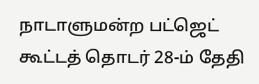நாடாளுமன்ற பட்ஜெட் கூட்டத் தொடர் 28-ம் தேதி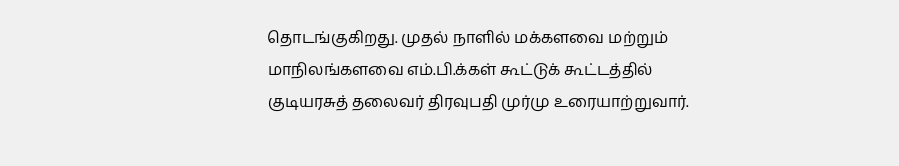தொடங்குகிறது. முதல் நாளில் மக்களவை மற்றும் மாநிலங்களவை எம்.பி.க்கள் கூட்டுக் கூட்டத்தில் குடியரசுத் தலைவர் திரவுபதி முர்மு உரையாற்றுவார்.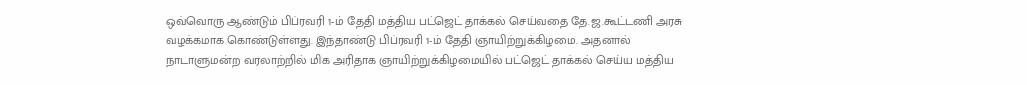ஒவ்வொரு ஆண்டும் பிப்ரவரி 1-ம் தேதி மத்திய பட்ஜெட் தாக்கல் செய்வதை தே.ஜ.கூட்டணி அரசு வழக்கமாக கொண்டுள்ளது. இந்தாண்டு பிப்ரவரி 1-ம் தேதி ஞாயிற்றுக்கிழமை. அதனால் நாடாளுமன்ற வரலாற்றில் மிக அரிதாக ஞாயிற்றுக்கிழமையில் பட்ஜெட் தாக்கல் செய்ய மத்திய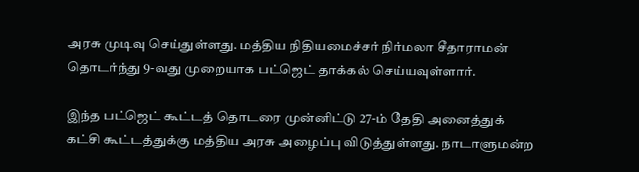அரசு முடிவு செய்துள்ளது. மத்திய நிதியமைச்சர் நிர்மலா சீதாராமன் தொடர்ந்து 9-வது முறையாக பட்ஜெட் தாக்கல் செய்யவுள்ளார்.

இந்த பட்ஜெட் கூட்டத் தொடரை முன்னிட்டு 27-ம் தேதி அனைத்துக் கட்சி கூட்டத்துக்கு மத்திய அரசு அழைப்பு விடுத்துள்ளது. நாடாளுமன்ற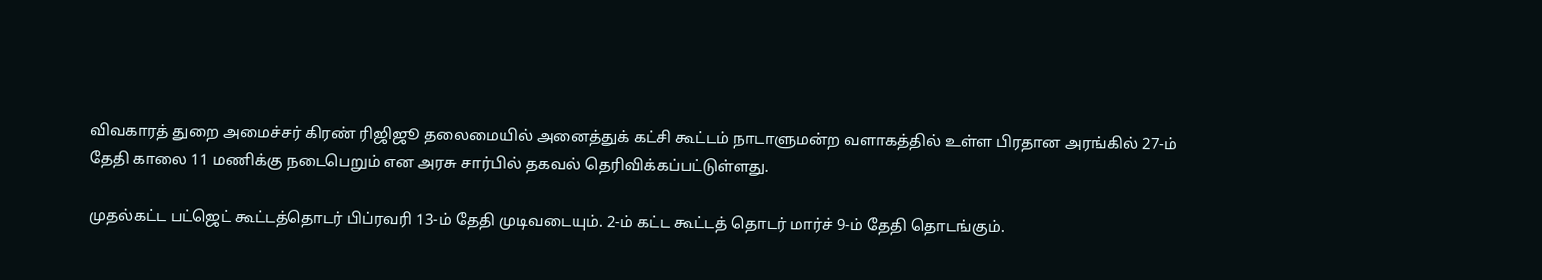விவகாரத் துறை அமைச்சர் கிரண் ரிஜிஜூ தலைமையில் அனைத்துக் கட்சி கூட்டம் நாடாளுமன்ற வளாகத்தில் உள்ள பிரதான அரங்கில் 27-ம் தேதி காலை 11 மணிக்கு நடைபெறும் என அரசு சார்பில் தகவல் தெரிவிக்கப்பட்டுள்ளது.

முதல்கட்ட பட்ஜெட் கூட்டத்தொடர் பிப்ரவரி 13-ம் தேதி முடிவடையும். 2-ம் கட்ட கூட்டத் தொடர் மார்ச் 9-ம் தேதி தொடங்கும்.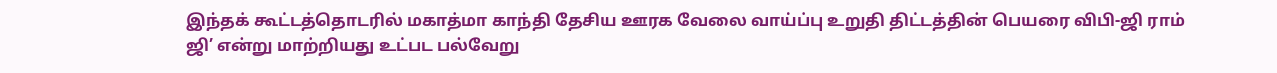இந்தக் கூட்டத்தொடரில் மகாத்மா காந்தி தேசிய ஊரக வேலை வாய்ப்பு உறுதி திட்டத்தின் பெயரை விபி-ஜி ராம் ஜி’ என்று மாற்றியது உட்பட பல்வேறு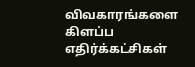விவகாரங்களை கிளப்ப எதிர்க்கட்சிகள்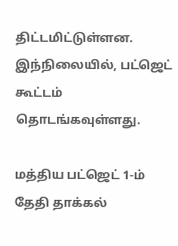திட்டமிட்டுள்ளன. இந்நிலையில், பட்ஜெட் கூட்டம் தொடங்கவுள்ளது.

மத்திய பட்ஜெட் 1-ம் தேதி தாக்கல்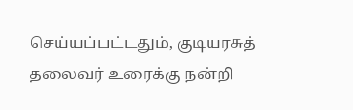செய்யப்பட்டதும், குடியரசுத் தலைவர் உரைக்கு நன்றி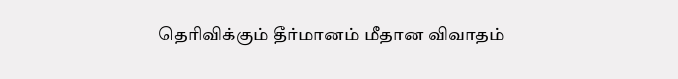தெரிவிக்கும் தீர்மானம் மீதான விவாதம்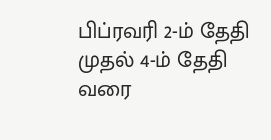பிப்ரவரி 2-ம் தேதி முதல் 4-ம் தேதி வரை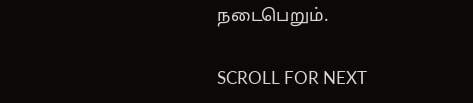நடைபெறும்.

SCROLL FOR NEXT